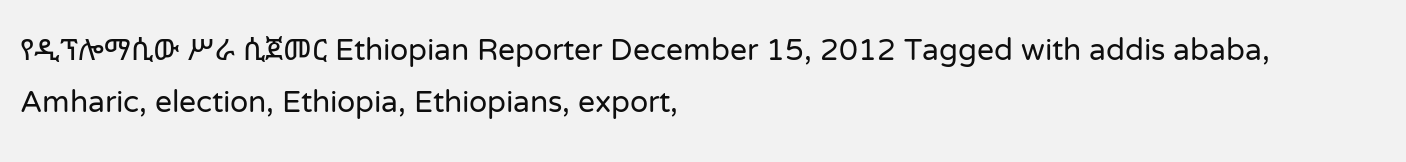የዲፕሎማሲው ሥራ ሲጀመር Ethiopian Reporter December 15, 2012 Tagged with addis ababa, Amharic, election, Ethiopia, Ethiopians, export,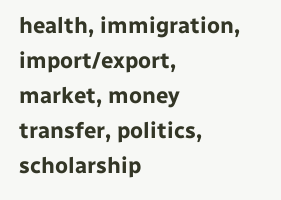health, immigration, import/export, market, money transfer, politics, scholarship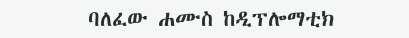ባለፈው ሐሙስ ከዲፕሎማቲክ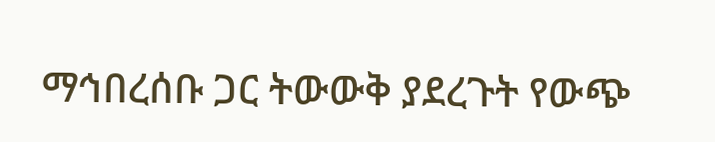ማኅበረሰቡ ጋር ትውውቅ ያደረጉት የውጭ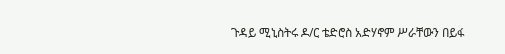ጉዳይ ሚኒስትሩ ዶ/ር ቴድሮስ አድሃኖም ሥራቸውን በይፋ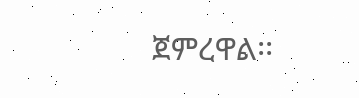ጀምረዋል፡፡